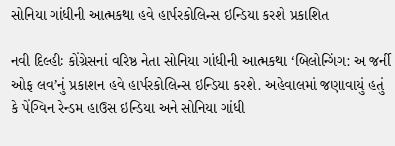સોનિયા ગાંધીની આત્મકથા હવે હાર્પરકોલિન્સ ઇન્ડિયા કરશે પ્રકાશિત

નવી દિલ્હીઃ કોંગ્રેસનાં વરિષ્ઠ નેતા સોનિયા ગાંધીની આત્મકથા ‘બિલોન્ગિંગ: અ જર્ની ઓફ લવ’નું પ્રકાશન હવે હાર્પરકોલિન્સ ઇન્ડિયા કરશે. અહેવાલમાં જણાવાયું હતું કે પેંગ્વિન રેન્ડમ હાઉસ ઇન્ડિયા અને સોનિયા ગાંધી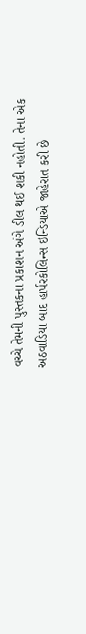વચ્ચે તેમની પુસ્તકના પ્રકાશન અંગે ડીલ થઈ શકી નહોતી. તેના એક અઠવાડિયા બાદ હાર્પરકોલિન્સ ઇન્ડિયાએ જાહેરાત કરી છે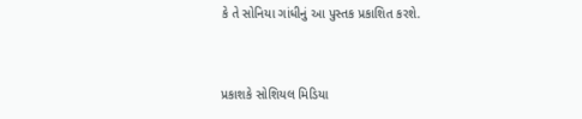કે તે સોનિયા ગાંધીનું આ પુસ્તક પ્રકાશિત કરશે.



પ્રકાશકે સોશિયલ મિડિયા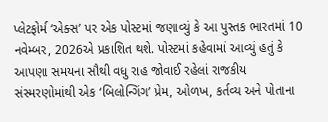પ્લેટફોર્મ ‘એક્સ’ પર એક પોસ્ટમાં જણાવ્યું કે આ પુસ્તક ભારતમાં 10 નવેમ્બર, 2026એ પ્રકાશિત થશે. પોસ્ટમાં કહેવામાં આવ્યું હતું કે આપણા સમયના સૌથી વધુ રાહ જોવાઈ રહેલાં રાજકીય સંસ્મરણોમાંથી એક ‘બિલોન્ગિંગ’ પ્રેમ, ઓળખ, કર્તવ્ય અને પોતાના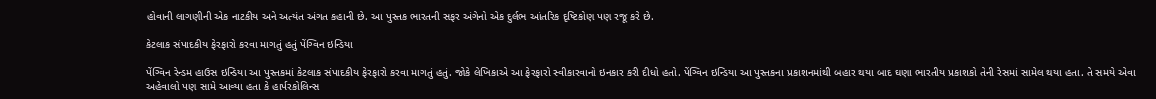હોવાની લાગણીની એક નાટકીય અને અત્યંત અંગત કહાની છે. આ પુસ્તક ભારતની સફર અંગેનો એક દુર્લભ આંતરિક દૃષ્ટિકોણ પણ રજૂ કરે છે.

કેટલાક સંપાદકીય ફેરફારો કરવા માગતું હતું પેંગ્વિન ઇન્ડિયા

પેંગ્વિન રેન્ડમ હાઉસ ઇન્ડિયા આ પુસ્તકમાં કેટલાક સંપાદકીય ફેરફારો કરવા માગતું હતું. જોકે લેખિકાએ આ ફેરફારો સ્વીકારવાનો ઇનકાર કરી દીધો હતો. પેંગ્વિન ઇન્ડિયા આ પુસ્તકના પ્રકાશનમાંથી બહાર થયા બાદ ઘણા ભારતીય પ્રકાશકો તેની રેસમાં સામેલ થયા હતા. તે સમયે એવા અહેવાલો પણ સામે આવ્યા હતા કે હાર્પરકોલિન્સ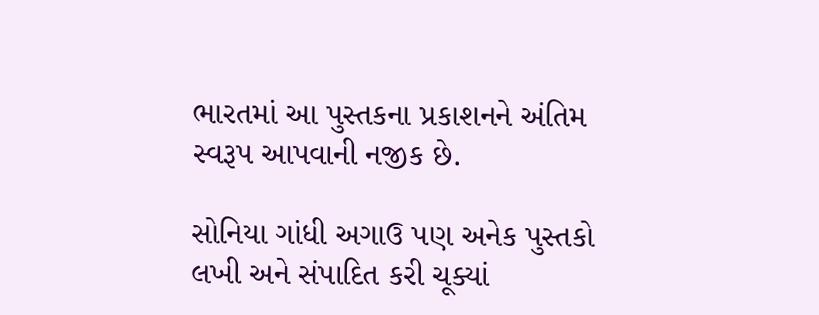ભારતમાં આ પુસ્તકના પ્રકાશનને અંતિમ સ્વરૂપ આપવાની નજીક છે.

સોનિયા ગાંધી અગાઉ પણ અનેક પુસ્તકો લખી અને સંપાદિત કરી ચૂક્યાં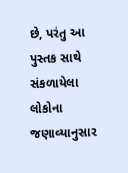છે, પરંતુ આ પુસ્તક સાથે સંકળાયેલા લોકોના જણાવ્યાનુસાર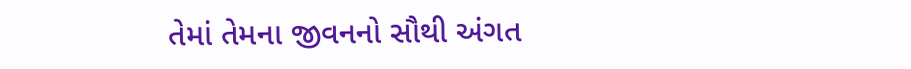તેમાં તેમના જીવનનો સૌથી અંગત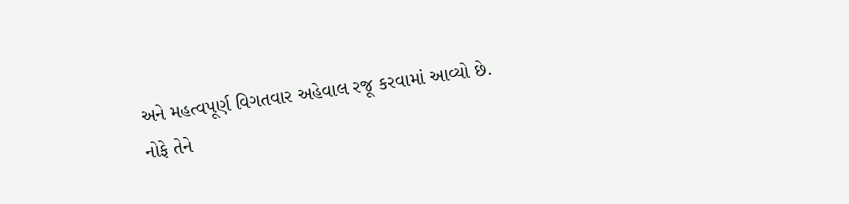અને મહત્વપૂર્ણ વિગતવાર અહેવાલ રજૂ કરવામાં આવ્યો છે. નોફે તેને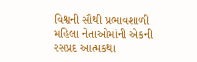વિશ્વની સૌથી પ્રભાવશાળી મહિલા નેતાઓમાંની એકની રસપ્રદ આત્મકથા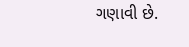ગણાવી છે.